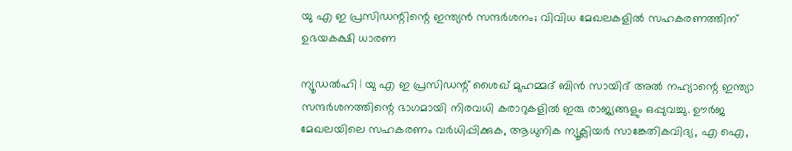യു എ ഇ പ്രസിഡന്റിന്റെ ഇന്ത്യന്‍ സന്ദര്‍ശനം; വിവിധ മേഖലകളില്‍ സഹകരണത്തിന് ഉഭയകക്ഷി ധാരണ

ന്യൂഡല്‍ഹി | യു എ ഇ പ്രസിഡന്റ് ശൈഖ് മുഹമ്മദ് ബിന്‍ സായിദ് അല്‍ നഹ്യാന്റെ ഇന്ത്യാ സന്ദര്‍ശനത്തിന്റെ ഭാഗമായി നിരവധി കരാറുകളില്‍ ഇരു രാജ്യങ്ങളും ഒപ്പുവച്ചു. ഊര്‍ജ മേഖലയിലെ സഹകരണം വര്‍ധിപ്പിക്കുക, ആധുനിക ന്യൂക്ലിയര്‍ സാങ്കേതികവിദ്യ, എ ഐ,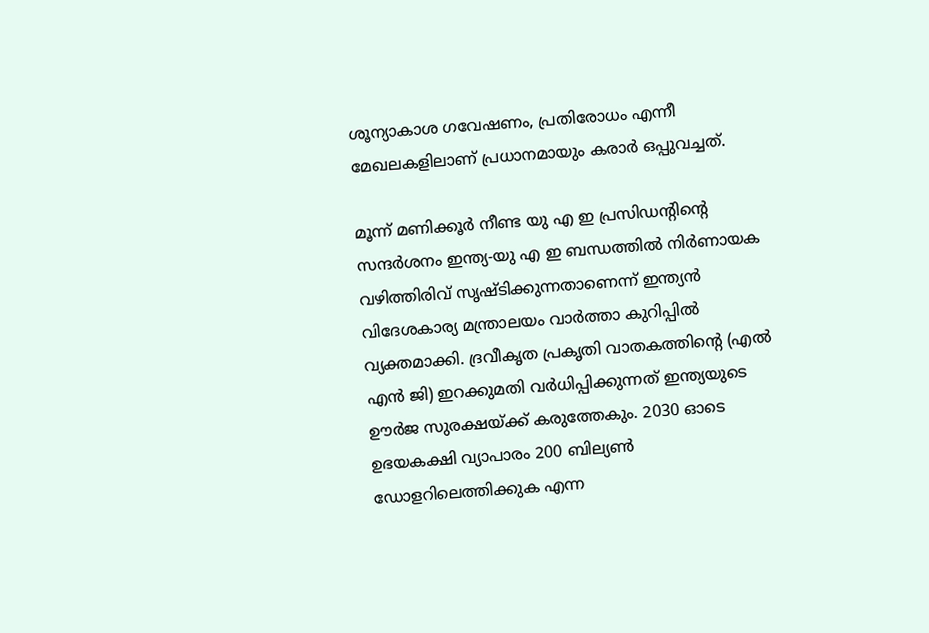ശൂന്യാകാശ ഗവേഷണം, പ്രതിരോധം എന്നീ മേഖലകളിലാണ് പ്രധാനമായും കരാര്‍ ഒപ്പുവച്ചത്.

മൂന്ന് മണിക്കൂര്‍ നീണ്ട യു എ ഇ പ്രസിഡന്റിന്റെ സന്ദര്‍ശനം ഇന്ത്യ-യു എ ഇ ബന്ധത്തില്‍ നിര്‍ണായക വഴിത്തിരിവ് സൃഷ്ടിക്കുന്നതാണെന്ന് ഇന്ത്യന്‍ വിദേശകാര്യ മന്ത്രാലയം വാര്‍ത്താ കുറിപ്പില്‍ വ്യക്തമാക്കി. ദ്രവീകൃത പ്രകൃതി വാതകത്തിന്റെ (എല്‍ എന്‍ ജി) ഇറക്കുമതി വര്‍ധിപ്പിക്കുന്നത് ഇന്ത്യയുടെ ഊര്‍ജ സുരക്ഷയ്ക്ക് കരുത്തേകും. 2030 ഓടെ ഉഭയകക്ഷി വ്യാപാരം 200 ബില്യണ്‍ ഡോളറിലെത്തിക്കുക എന്ന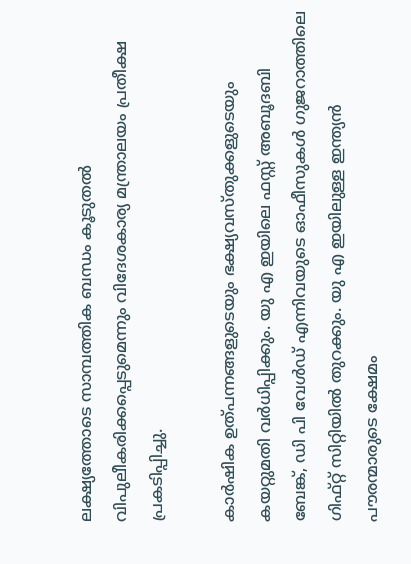ലക്ഷ്യത്തോടെ സാമ്പത്തിക ബന്ധം കൂടുതല്‍ വിപുലീകരിക്കപ്പെടുമെന്നും വിദേശകാര്യ മന്ത്രാലയം പ്രതീക്ഷ പ്രകടിപ്പിച്ചു.

കാര്‍ഷിക ഉത്പന്നങ്ങളുടെയും ഭക്ഷ്യവസ്തുക്കളുടെയും കയറ്റുമതി വര്‍ധിപ്പിക്കും. യു എ ഇയിലെ ഫസ്റ്റ് അബൂദബി ബേങ്ക്, ഡി പി വേള്‍ഡ് എന്നിവയുടെ ഓഫീസുകള്‍ ഗുജറാത്തിലെ ഗിഫ്റ്റ് സിറ്റിയില്‍ തുറക്കും. യു എ ഇയിലുള്ള ഇന്ത്യന്‍ പൗരന്മാരുടെ ക്ഷേമം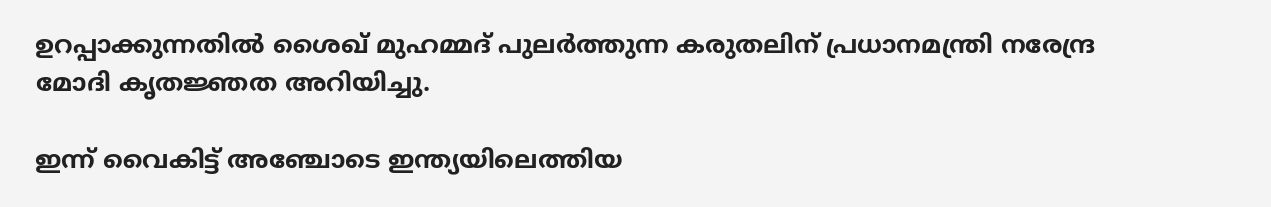ഉറപ്പാക്കുന്നതില്‍ ശൈഖ് മുഹമ്മദ് പുലര്‍ത്തുന്ന കരുതലിന് പ്രധാനമന്ത്രി നരേന്ദ്ര മോദി കൃതജ്ഞത അറിയിച്ചു.

ഇന്ന് വൈകിട്ട് അഞ്ചോടെ ഇന്ത്യയിലെത്തിയ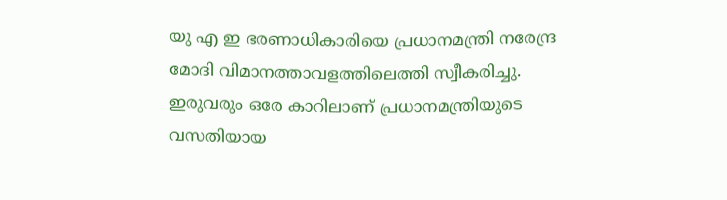യു എ ഇ ഭരണാധികാരിയെ പ്രധാനമന്ത്രി നരേന്ദ്ര മോദി വിമാനത്താവളത്തിലെത്തി സ്വീകരിച്ചു. ഇരുവരും ഒരേ കാറിലാണ് പ്രധാനമന്ത്രിയുടെ വസതിയായ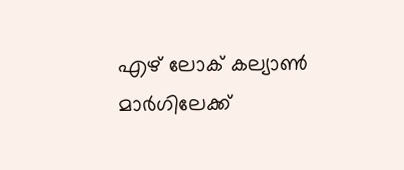എഴ് ലോക് കല്യാണ്‍ മാര്‍ഗിലേക്ക്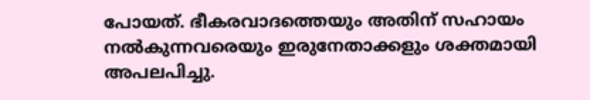പോയത്. ഭീകരവാദത്തെയും അതിന് സഹായം നല്‍കുന്നവരെയും ഇരുനേതാക്കളും ശക്തമായി അപലപിച്ചു.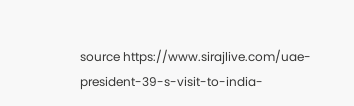source https://www.sirajlive.com/uae-president-39-s-visit-to-india-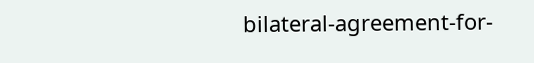bilateral-agreement-for-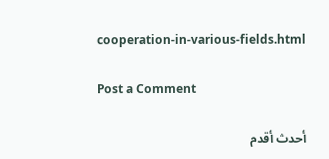cooperation-in-various-fields.html

Post a Comment

أحدث أقدم